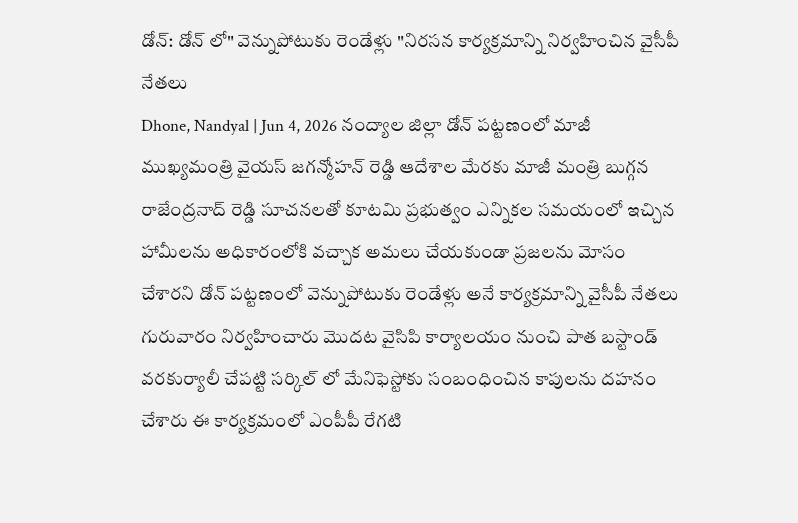డోన్: డోన్ లో" వెన్నుపోటుకు రెండేళ్లు "నిరసన కార్యక్రమాన్ని నిర్వహించిన వైసీపీ నేతలు
Dhone, Nandyal | Jun 4, 2026 నంద్యాల జిల్లా డోన్ పట్టణంలో మాజీ ముఖ్యమంత్రి వైయస్ జగన్మోహన్ రెడ్డి ఆదేశాల మేరకు మాజీ మంత్రి బుగ్గన రాజేంద్రనాద్ రెడ్డి సూచనలతో కూటమి ప్రభుత్వం ఎన్నికల సమయంలో ఇచ్చిన హామీలను అధికారంలోకి వచ్చాక అమలు చేయకుండా ప్రజలను మోసం చేశారని డోన్ పట్టణంలో వెన్నుపోటుకు రెండేళ్లు అనే కార్యక్రమాన్ని వైసీపీ నేతలు గురువారం నిర్వహించారు మొదట వైసిపి కార్యాలయం నుంచి పాత బస్టాండ్ వరకుర్యాలీ చేపట్టి సర్కిల్ లో మేనిఫెస్టోకు సంబంధించిన కాపులను దహనం చేశారు ఈ కార్యక్రమంలో ఎంపీపీ రేగటి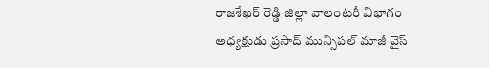రాజశేఖర్ రెడ్డి జిల్లా వాలంటరీ విభాగం అధ్యక్షుడు ప్రసాద్ మున్సిపల్ మాజీ వైస్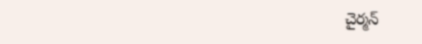చైర్మన్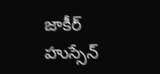జాకీర్ హుస్సేన్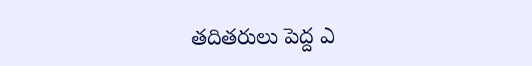తదితరులు పెద్ద ఎ